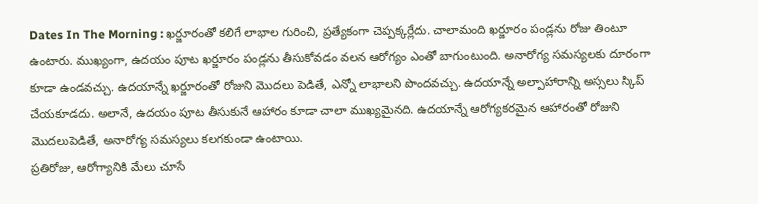Dates In The Morning : ఖర్జూరంతో కలిగే లాభాల గురించి, ప్రత్యేకంగా చెప్పక్కర్లేదు. చాలామంది ఖర్జూరం పండ్లను రోజు తింటూ ఉంటారు. ముఖ్యంగా, ఉదయం పూట ఖర్జూరం పండ్లను తీసుకోవడం వలన ఆరోగ్యం ఎంతో బాగుంటుంది. అనారోగ్య సమస్యలకు దూరంగా కూడా ఉండవచ్చు. ఉదయాన్నే ఖర్జూరంతో రోజుని మొదలు పెడితే, ఎన్నో లాభాలని పొందవచ్చు. ఉదయాన్నే అల్పాహారాన్ని అస్సలు స్కిప్ చేయకూడదు. అలానే, ఉదయం పూట తీసుకునే ఆహారం కూడా చాలా ముఖ్యమైనది. ఉదయాన్నే ఆరోగ్యకరమైన ఆహారంతో రోజుని మొదలుపెడితే, అనారోగ్య సమస్యలు కలగకుండా ఉంటాయి.
ప్రతిరోజు, ఆరోగ్యానికి మేలు చూసే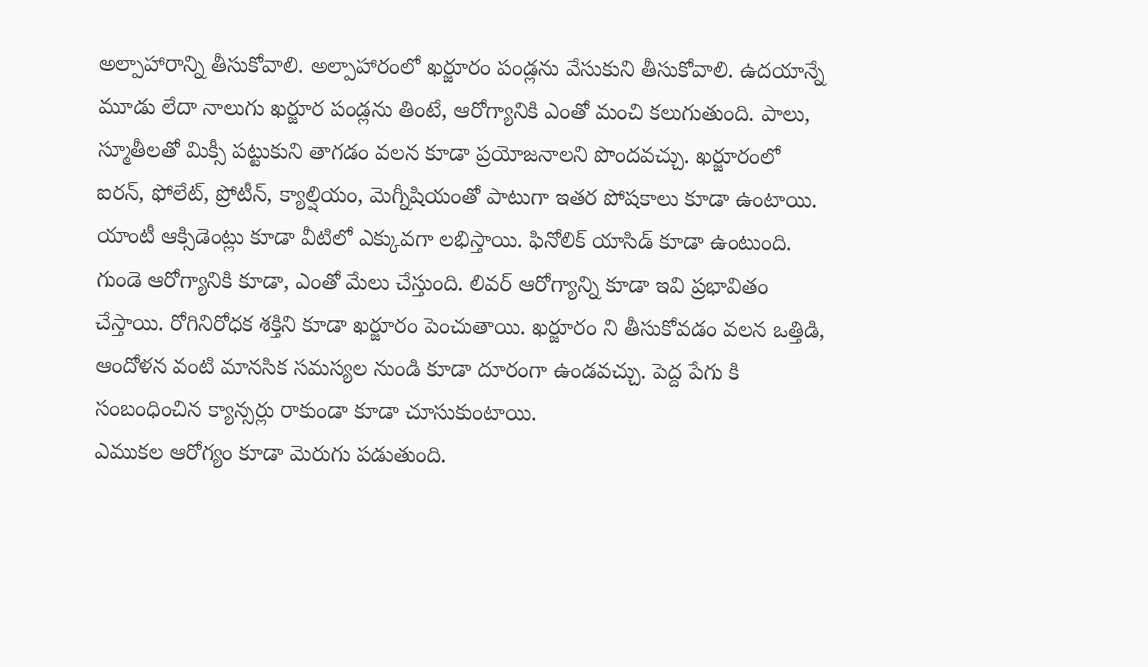అల్పాహారాన్ని తీసుకోవాలి. అల్పాహారంలో ఖర్జూరం పండ్లను వేసుకుని తీసుకోవాలి. ఉదయాన్నే మూడు లేదా నాలుగు ఖర్జూర పండ్లను తింటే, ఆరోగ్యానికి ఎంతో మంచి కలుగుతుంది. పాలు, స్మూతీలతో మిక్సీ పట్టుకుని తాగడం వలన కూడా ప్రయోజనాలని పొందవచ్చు. ఖర్జూరంలో ఐరన్, ఫోలేట్, ప్రోటీన్, క్యాల్షియం, మెగ్నీషియంతో పాటుగా ఇతర పోషకాలు కూడా ఉంటాయి.
యాంటీ ఆక్సిడెంట్లు కూడా వీటిలో ఎక్కువగా లభిస్తాయి. ఫినోలిక్ యాసిడ్ కూడా ఉంటుంది. గుండె ఆరోగ్యానికి కూడా, ఎంతో మేలు చేస్తుంది. లివర్ ఆరోగ్యాన్ని కూడా ఇవి ప్రభావితం చేస్తాయి. రోగినిరోధక శక్తిని కూడా ఖర్జూరం పెంచుతాయి. ఖర్జూరం ని తీసుకోవడం వలన ఒత్తిడి, ఆందోళన వంటి మానసిక సమస్యల నుండి కూడా దూరంగా ఉండవచ్చు. పెద్ద పేగు కి సంబంధించిన క్యాన్సర్లు రాకుండా కూడా చూసుకుంటాయి.
ఎముకల ఆరోగ్యం కూడా మెరుగు పడుతుంది.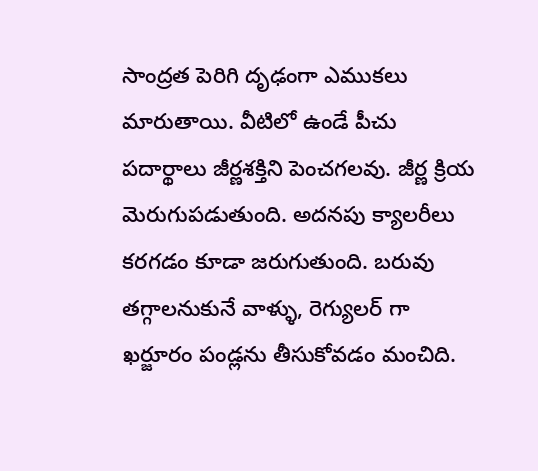సాంద్రత పెరిగి దృఢంగా ఎముకలు మారుతాయి. వీటిలో ఉండే పీచు పదార్థాలు జీర్ణశక్తిని పెంచగలవు. జీర్ణ క్రియ మెరుగుపడుతుంది. అదనపు క్యాలరీలు కరగడం కూడా జరుగుతుంది. బరువు తగ్గాలనుకునే వాళ్ళు, రెగ్యులర్ గా ఖర్జూరం పండ్లను తీసుకోవడం మంచిది.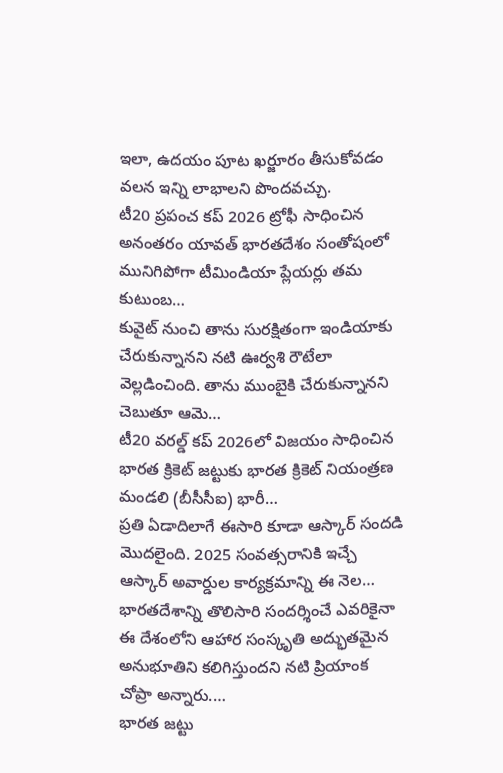ఇలా, ఉదయం పూట ఖర్జూరం తీసుకోవడం వలన ఇన్ని లాభాలని పొందవచ్చు.
టీ20 ప్రపంచ కప్ 2026 ట్రోఫీ సాధించిన అనంతరం యావత్ భారతదేశం సంతోషంలో మునిగిపోగా టీమిండియా ప్లేయర్లు తమ కుటుంబ…
కువైట్ నుంచి తాను సురక్షితంగా ఇండియాకు చేరుకున్నానని నటి ఊర్వశి రౌటేలా వెల్లడించింది. తాను ముంబైకి చేరుకున్నానని చెబుతూ ఆమె…
టీ20 వరల్డ్ కప్ 2026లో విజయం సాధించిన భారత క్రికెట్ జట్టుకు భారత క్రికెట్ నియంత్రణ మండలి (బీసీసీఐ) భారీ…
ప్రతి ఏడాదిలాగే ఈసారి కూడా ఆస్కార్ సందడి మొదలైంది. 2025 సంవత్సరానికి ఇచ్చే ఆస్కార్ అవార్డుల కార్యక్రమాన్ని ఈ నెల…
భారతదేశాన్ని తొలిసారి సందర్శించే ఎవరికైనా ఈ దేశంలోని ఆహార సంస్కృతి అద్భుతమైన అనుభూతిని కలిగిస్తుందని నటి ప్రియాంక చోప్రా అన్నారు.…
భారత జట్టు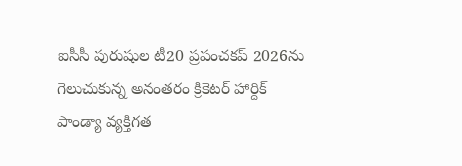ఐసీసీ పురుషుల టీ20 ప్రపంచకప్ 2026ను గెలుచుకున్న అనంతరం క్రికెటర్ హార్దిక్ పాండ్యా వ్యక్తిగత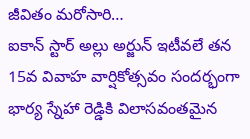జీవితం మరోసారి…
ఐకాన్ స్టార్ అల్లు అర్జున్ ఇటీవలే తన 15వ వివాహ వార్షికోత్సవం సందర్భంగా భార్య స్నేహా రెడ్డికి విలాసవంతమైన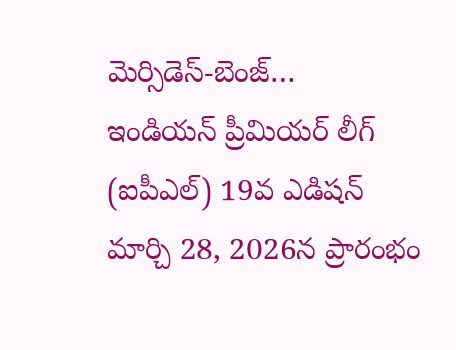మెర్సిడెస్-బెంజ్…
ఇండియన్ ప్రీమియర్ లీగ్ (ఐపీఎల్) 19వ ఎడిషన్ మార్చి 28, 2026న ప్రారంభం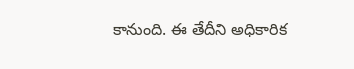కానుంది. ఈ తేదీని అధికారిక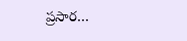ప్రసార…